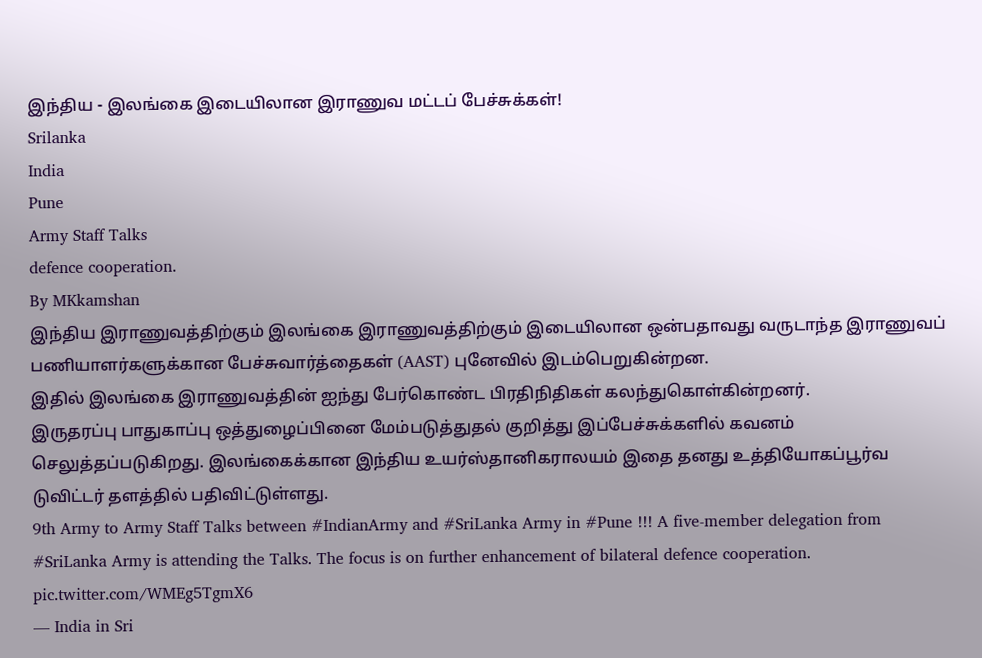இந்திய - இலங்கை இடையிலான இராணுவ மட்டப் பேச்சுக்கள்!
Srilanka
India
Pune
Army Staff Talks
defence cooperation.
By MKkamshan
இந்திய இராணுவத்திற்கும் இலங்கை இராணுவத்திற்கும் இடையிலான ஒன்பதாவது வருடாந்த இராணுவப் பணியாளர்களுக்கான பேச்சுவார்த்தைகள் (AAST) புனேவில் இடம்பெறுகின்றன.
இதில் இலங்கை இராணுவத்தின் ஐந்து பேர்கொண்ட பிரதிநிதிகள் கலந்துகொள்கின்றனர்.
இருதரப்பு பாதுகாப்பு ஒத்துழைப்பினை மேம்படுத்துதல் குறித்து இப்பேச்சுக்களில் கவனம் செலுத்தப்படுகிறது. இலங்கைக்கான இந்திய உயர்ஸ்தானிகராலயம் இதை தனது உத்தியோகப்பூர்வ டுவிட்டர் தளத்தில் பதிவிட்டுள்ளது.
9th Army to Army Staff Talks between #IndianArmy and #SriLanka Army in #Pune !!! A five-member delegation from #SriLanka Army is attending the Talks. The focus is on further enhancement of bilateral defence cooperation. pic.twitter.com/WMEg5TgmX6
— India in Sri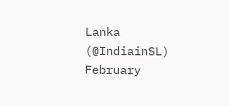Lanka (@IndiainSL) February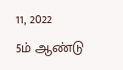11, 2022
5ம் ஆண்டு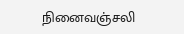நினைவஞ்சலி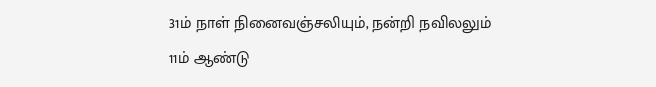31ம் நாள் நினைவஞ்சலியும், நன்றி நவிலலும்
11ம் ஆண்டு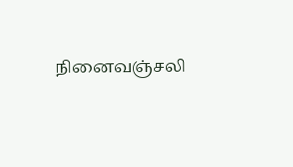நினைவஞ்சலி